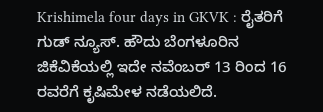Krishimela four days in GKVK : ರೈತರಿಗೆ ಗುಡ್ ನ್ಯೂಸ್. ಹೌದು ಬೆಂಗಳೂರಿನ ಜಿಕೆವಿಕೆಯಲ್ಲಿ ಇದೇ ನವೆಂಬರ್ 13 ರಿಂದ 16 ರವರೆಗೆ ಕೃಷಿಮೇಳ ನಡೆಯಲಿದೆ.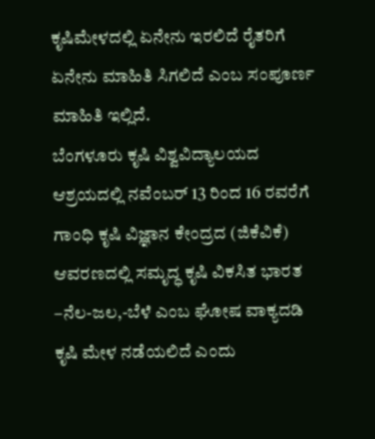ಕೃಷಿಮೇಳದಲ್ಲಿ ಏನೇನು ಇರಲಿದೆ ರೈತರಿಗೆ ಏನೇನು ಮಾಹಿತಿ ಸಿಗಲಿದೆ ಎಂಬ ಸಂಪೂರ್ಣ ಮಾಹಿತಿ ಇಲ್ಲಿದೆ.
ಬೆಂಗಳೂರು ಕೃಷಿ ವಿಶ್ವವಿದ್ಯಾಲಯದ ಆಶ್ರಯದಲ್ಲಿ ನವೆಂಬರ್ 13 ರಿಂದ 16 ರವರೆಗೆ ಗಾಂಧಿ ಕೃಷಿ ವಿಜ್ಞಾನ ಕೇಂದ್ರದ (ಜಿಕೆವಿಕೆ) ಆವರಣದಲ್ಲಿ ಸಮೃದ್ಧ ಕೃಷಿ ವಿಕಸಿತ ಭಾರತ –ನೆಲ-ಜಲ,-ಬೆಳೆ ಎಂಬ ಘೋಷ ವಾಕ್ಯದಡಿ ಕೃಷಿ ಮೇಳ ನಡೆಯಲಿದೆ ಎಂದು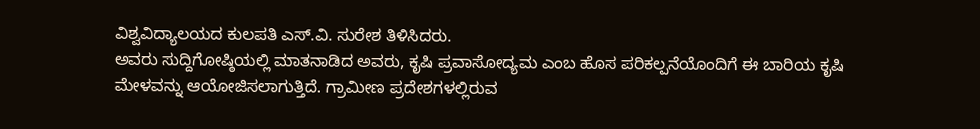ವಿಶ್ವವಿದ್ಯಾಲಯದ ಕುಲಪತಿ ಎಸ್.ವಿ. ಸುರೇಶ ತಿಳಿಸಿದರು.
ಅವರು ಸುದ್ದಿಗೋಷ್ಠಿಯಲ್ಲಿ ಮಾತನಾಡಿದ ಅವರು, ಕೃಷಿ ಪ್ರವಾಸೋದ್ಯಮ ಎಂಬ ಹೊಸ ಪರಿಕಲ್ಪನೆಯೊಂದಿಗೆ ಈ ಬಾರಿಯ ಕೃಷಿ ಮೇಳವನ್ನು ಆಯೋಜಿಸಲಾಗುತ್ತಿದೆ. ಗ್ರಾಮೀಣ ಪ್ರದೇಶಗಳಲ್ಲಿರುವ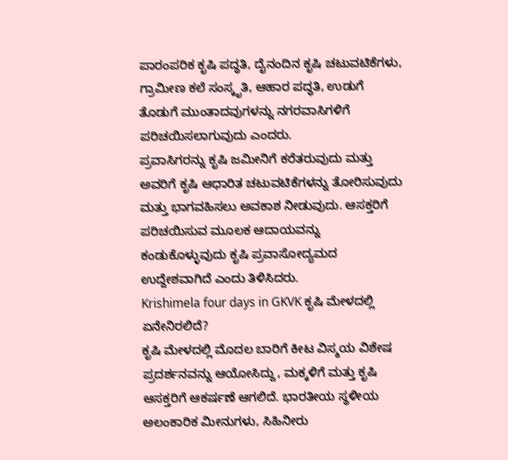ಪಾರಂಪರಿಕ ಕೃಷಿ ಪದ್ಧತಿ, ದೈನಂದಿನ ಕೃಷಿ ಚಟುವಟಿಕೆಗಳು, ಗ್ರಾಮೀಣ ಕಲೆ ಸಂಸ್ಕೃತಿ, ಆಹಾರ ಪದ್ಧತಿ, ಉಡುಗೆ ತೊಡುಗೆ ಮುಂತಾದವುಗಳನ್ನು ನಗರವಾಸಿಗಳಿಗೆ ಪರಿಚಯಿಸಲಾಗುವುದು ಎಂದರು.
ಪ್ರವಾಸಿಗರನ್ನು ಕೃಷಿ ಜಮೀನಿಗೆ ಕರೆತರುವುದು ಮತ್ತು ಅವರಿಗೆ ಕೃಷಿ ಆಧಾರಿತ ಚಟುವಟಿಕೆಗಳನ್ನು ತೋರಿಸುವುದು ಮತ್ತು ಭಾಗವಹಿಸಲು ಅವಕಾಶ ನೀಡುವುದು. ಆಸಕ್ತರಿಗೆ ಪರಿಚಯಿಸುವ ಮೂಲಕ ಆದಾಯವನ್ನು ಕಂಡುಕೊಳ್ಳುವುದು ಕೃಷಿ ಪ್ರವಾಸೋದ್ಯಮದ ಉದ್ದೇಶವಾಗಿದೆ ಎಂದು ತಿಳಿಸಿದರು.
Krishimela four days in GKVK ಕೃಷಿ ಮೇಳದಲ್ಲಿ ಏನೇನಿರಲಿದೆ?
ಕೃಷಿ ಮೇಳದಲ್ಲಿ ಮೊದಲ ಬಾರಿಗೆ ಕೀಟ ವಿಸ್ಮಯ ವಿಶೇಷ ಪ್ರದರ್ಶನವನ್ನು ಆಯೋಸಿದ್ದು, ಮಕ್ಕಳಿಗೆ ಮತ್ತು ಕೃಷಿ ಆಸಕ್ತರಿಗೆ ಆಕರ್ಷಣೆ ಆಗಲಿದೆ. ಭಾರತೀಯ ಸ್ಥಳೀಯ ಅಲಂಕಾರಿಕ ಮೀನುಗಳು, ಸಿಹಿನೀರು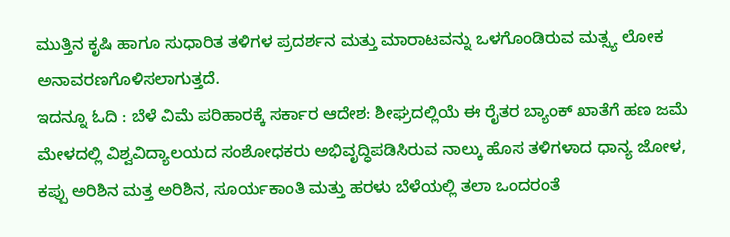ಮುತ್ತಿನ ಕೃಷಿ ಹಾಗೂ ಸುಧಾರಿತ ತಳಿಗಳ ಪ್ರದರ್ಶನ ಮತ್ತು ಮಾರಾಟವನ್ನು ಒಳಗೊಂಡಿರುವ ಮತ್ಸ್ಯ ಲೋಕ ಅನಾವರಣಗೊಳಿಸಲಾಗುತ್ತದೆ.
ಇದನ್ನೂ ಓದಿ : ಬೆಳೆ ವಿಮೆ ಪರಿಹಾರಕ್ಕೆ ಸರ್ಕಾರ ಆದೇಶ: ಶೀಘ್ರದಲ್ಲಿಯೆ ಈ ರೈತರ ಬ್ಯಾಂಕ್ ಖಾತೆಗೆ ಹಣ ಜಮೆ
ಮೇಳದಲ್ಲಿ ವಿಶ್ವವಿದ್ಯಾಲಯದ ಸಂಶೋಧಕರು ಅಭಿವೃದ್ಧಿಪಡಿಸಿರುವ ನಾಲ್ಕು ಹೊಸ ತಳಿಗಳಾದ ಧಾನ್ಯ ಜೋಳ, ಕಪ್ಪು ಅರಿಶಿನ ಮತ್ತ ಅರಿಶಿನ, ಸೂರ್ಯಕಾಂತಿ ಮತ್ತು ಹರಳು ಬೆಳೆಯಲ್ಲಿ ತಲಾ ಒಂದರಂತೆ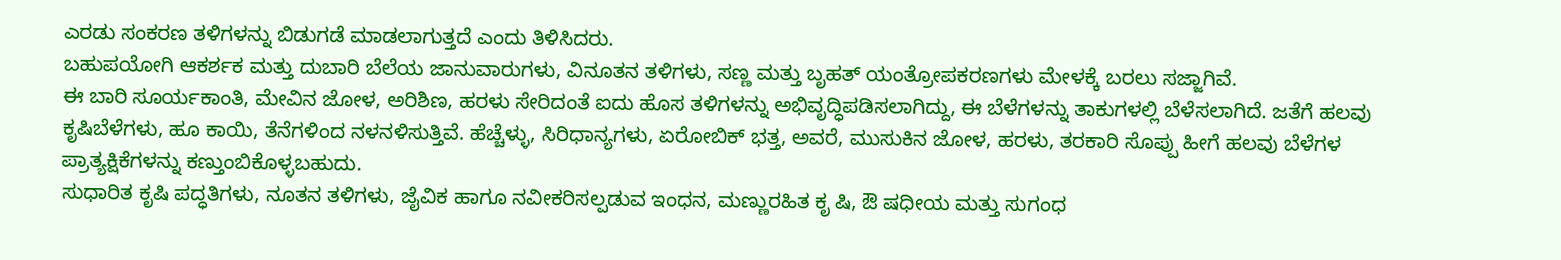ಎರಡು ಸಂಕರಣ ತಳಿಗಳನ್ನು ಬಿಡುಗಡೆ ಮಾಡಲಾಗುತ್ತದೆ ಎಂದು ತಿಳಿಸಿದರು.
ಬಹುಪಯೋಗಿ ಆಕರ್ಶಕ ಮತ್ತು ದುಬಾರಿ ಬೆಲೆಯ ಜಾನುವಾರುಗಳು, ವಿನೂತನ ತಳಿಗಳು, ಸಣ್ಣ ಮತ್ತು ಬೃಹತ್ ಯಂತ್ರೋಪಕರಣಗಳು ಮೇಳಕ್ಕೆ ಬರಲು ಸಜ್ಜಾಗಿವೆ.
ಈ ಬಾರಿ ಸೂರ್ಯಕಾಂತಿ, ಮೇವಿನ ಜೋಳ, ಅರಿಶಿಣ, ಹರಳು ಸೇರಿದಂತೆ ಐದು ಹೊಸ ತಳಿಗಳನ್ನು ಅಭಿವೃದ್ಧಿಪಡಿಸಲಾಗಿದ್ದು, ಈ ಬೆಳೆಗಳನ್ನು ತಾಕುಗಳಲ್ಲಿ ಬೆಳೆಸಲಾಗಿದೆ. ಜತೆಗೆ ಹಲವು ಕೃಷಿಬೆಳೆಗಳು, ಹೂ ಕಾಯಿ, ತೆನೆಗಳಿಂದ ನಳನಳಿಸುತ್ತಿವೆ. ಹೆಚ್ಚೆಳ್ಳು, ಸಿರಿಧಾನ್ಯಗಳು, ಏರೋಬಿಕ್ ಭತ್ತ, ಅವರೆ, ಮುಸುಕಿನ ಜೋಳ, ಹರಳು, ತರಕಾರಿ ಸೊಪ್ಪು ಹೀಗೆ ಹಲವು ಬೆಳೆಗಳ ಪ್ರಾತ್ಯಕ್ಷಿಕೆಗಳನ್ನು ಕಣ್ತುಂಬಿಕೊಳ್ಳಬಹುದು.
ಸುಧಾರಿತ ಕೃಷಿ ಪದ್ಧತಿಗಳು, ನೂತನ ತಳಿಗಳು, ಜೈವಿಕ ಹಾಗೂ ನವೀಕರಿಸಲ್ಪಡುವ ಇಂಧನ, ಮಣ್ಣುರಹಿತ ಕೃ ಷಿ, ಔ ಷಧೀಯ ಮತ್ತು ಸುಗಂಧ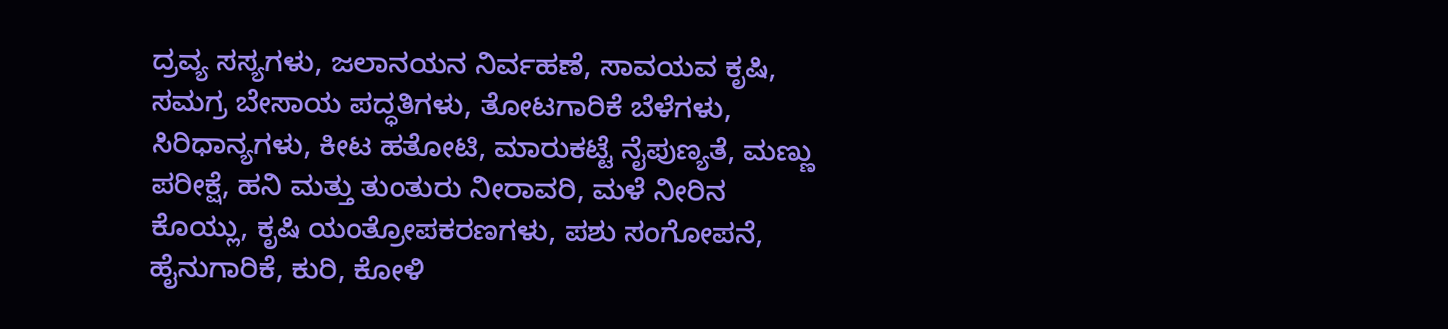ದ್ರವ್ಯ ಸಸ್ಯಗಳು, ಜಲಾನಯನ ನಿರ್ವಹಣೆ, ಸಾವಯವ ಕೃಷಿ, ಸಮಗ್ರ ಬೇಸಾಯ ಪದ್ಧತಿಗಳು, ತೋಟಗಾರಿಕೆ ಬೆಳೆಗಳು, ಸಿರಿಧಾನ್ಯಗಳು, ಕೀಟ ಹತೋಟಿ, ಮಾರುಕಟ್ಟೆ ನೈಪುಣ್ಯತೆ, ಮಣ್ಣು ಪರೀಕ್ಷೆ, ಹನಿ ಮತ್ತು ತುಂತುರು ನೀರಾವರಿ, ಮಳೆ ನೀರಿನ ಕೊಯ್ಲು, ಕೃಷಿ ಯಂತ್ರೋಪಕರಣಗಳು, ಪಶು ಸಂಗೋಪನೆ, ಹೈನುಗಾರಿಕೆ, ಕುರಿ, ಕೋಳಿ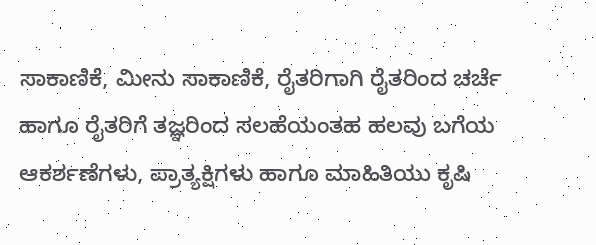ಸಾಕಾಣಿಕೆ, ಮೀನು ಸಾಕಾಣಿಕೆ, ರೈತರಿಗಾಗಿ ರೈತರಿಂದ ಚರ್ಚೆ ಹಾಗೂ ರೈತರಿಗೆ ತಜ್ಞರಿಂದ ಸಲಹೆಯಂತಹ ಹಲವು ಬಗೆಯ ಆಕರ್ಶಣೆಗಳು, ಪ್ರಾತ್ಯಕ್ಷಿಗಳು ಹಾಗೂ ಮಾಹಿತಿಯು ಕೃಷಿ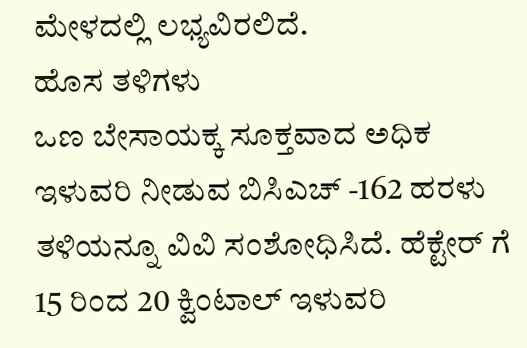ಮೇಳದಲ್ಲಿ ಲಭ್ಯವಿರಲಿದೆ.
ಹೊಸ ತಳಿಗಳು
ಒಣ ಬೇಸಾಯಕ್ಕ ಸೂಕ್ತವಾದ ಅಧಿಕ ಇಳುವರಿ ನೀಡುವ ಬಿಸಿಎಚ್ -162 ಹರಳು ತಳಿಯನ್ನೂ ವಿವಿ ಸಂಶೋಧಿಸಿದೆ. ಹೆಕ್ಟೇರ್ ಗೆ 15 ರಿಂದ 20 ಕ್ವಿಂಟಾಲ್ ಇಳುವರಿ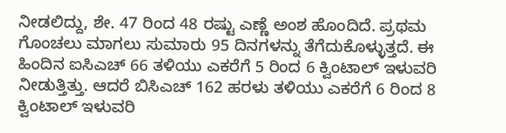ನೀಡಲಿದ್ದು, ಶೇ. 47 ರಿಂದ 48 ರಷ್ಟು ಎಣ್ಣೆ ಅಂಶ ಹೊಂದಿದೆ. ಪ್ರಥಮ ಗೊಂಚಲು ಮಾಗಲು ಸುಮಾರು 95 ದಿನಗಳನ್ನು ತೆಗೆದುಕೊಳ್ಳುತ್ತದೆ. ಈ ಹಿಂದಿನ ಐಸಿಎಚ್ 66 ತಳಿಯು ಎಕರೆಗೆ 5 ರಿಂದ 6 ಕ್ವಿಂಟಾಲ್ ಇಳುವರಿ ನೀಡುತ್ತಿತ್ತು. ಆದರೆ ಬಿಸಿಎಚ್ 162 ಹರಳು ತಳಿಯು ಎಕರೆಗೆ 6 ರಿಂದ 8 ಕ್ವಿಂಟಾಲ್ ಇಳುವರಿ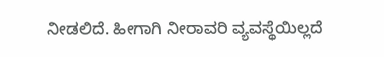ನೀಡಲಿದೆ. ಹೀಗಾಗಿ ನೀರಾವರಿ ವ್ಯವಸ್ಥೆಯಿಲ್ಲದೆ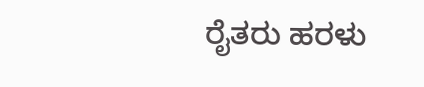ರೈತರು ಹರಳು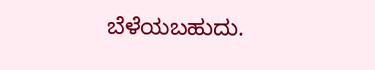ಬೆಳೆಯಬಹುದು.